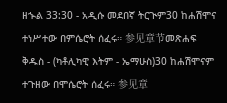ዘኍል 33:30 - አዲሱ መደበኛ ትርጒም30 ከሐሽሞና ተነሥተው በምሴሮት ሰፈሩ። 参见章节መጽሐፍ ቅዱስ - (ካቶሊካዊ እትም - ኤማሁስ)30 ከሐሽሞናም ተጉዘው በሞሴሮት ሰፈሩ። 参见章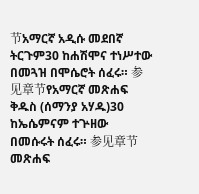节አማርኛ አዲሱ መደበኛ ትርጉም30 ከሐሽሞና ተነሥተው በመጓዝ በሞሴሮት ሰፈሩ። 参见章节የአማርኛ መጽሐፍ ቅዱስ (ሰማንያ አሃዱ)30 ከኤሴምናም ተጕዘው በመሱሩት ሰፈሩ። 参见章节መጽሐፍ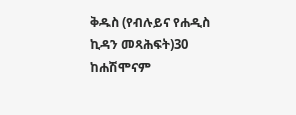ቅዱስ (የብሉይና የሐዲስ ኪዳን መጻሕፍት)30 ከሐሽሞናም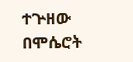ተጕዘው በሞሴሮት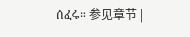ሰፈሩ። 参见章节 |